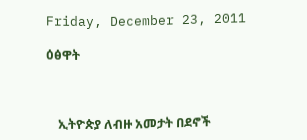Friday, December 23, 2011

ዕፅዋት



    ኢትዮጵያ ለብዙ አመታት በደኖች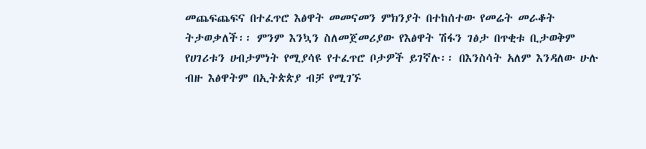መጨፍጨፍና በተፈጥሮ እፅዋት መመናመን ምክንያት በተከሰተው የመሬት መራቆት ትታወቃለች፡፡ ምንም እንኳን ስለመጀመሪያው የእፅዋት ሽፋን ገፅታ በጥቂቱ ቢታወቅም የሀገሪቱን ሀብታምነት የሚያሳዩ የተፈጥሮ ቦታዎች ይገኛሉ፡፡ በእንስሳት አለም እንዳለው ሁሉ ብዙ እፅዋትም በኢትጵጵያ ብቻ የሚገኙ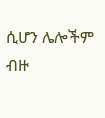ሲሆን ሌሎችም ብዙ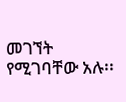መገኘት የሚገባቸው አሉ፡፡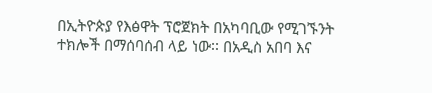በኢትዮጵያ የእፅዋት ፕሮጀክት በአካባቢው የሚገኙንት ተክሎች በማሰባሰብ ላይ ነው፡፡ በአዲስ አበባ እና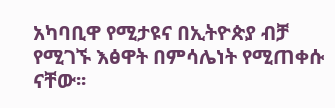አካባቢዋ የሚታዩና በኢትዮጵያ ብቻ የሚገኙ እፅዋት በምሳሌነት የሚጠቀሱ ናቸው፡፡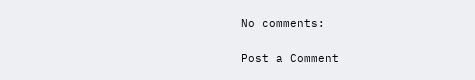No comments:

Post a Comment